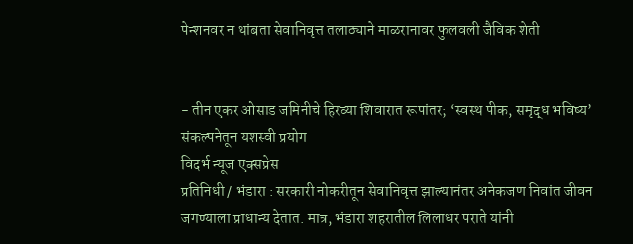पेन्शनवर न थांबता सेवानिवृत्त तलाठ्याने माळरानावर फुलवली जैविक शेती


- तीन एकर ओसाड जमिनीचे हिरव्या शिवारात रूपांतर; ‘स्वस्थ पीक, समृद्ध भविष्य’ संकल्पनेतून यशस्वी प्रयोग
विदर्भ न्यूज एक्सप्रेस
प्रतिनिधी / भंडारा : सरकारी नोकरीतून सेवानिवृत्त झाल्यानंतर अनेकजण निवांत जीवन जगण्याला प्राधान्य देतात. मात्र, भंडारा शहरातील लिलाधर पराते यांनी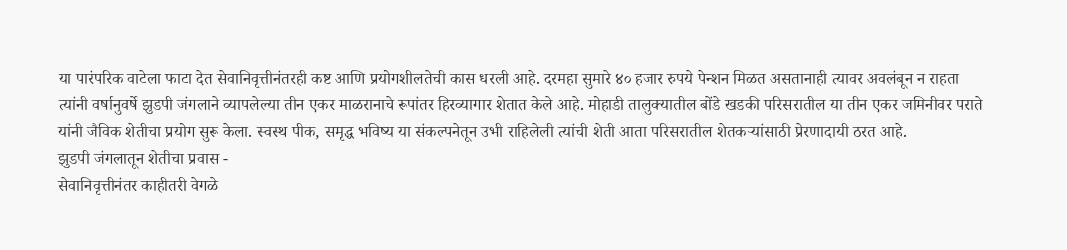या पारंपरिक वाटेला फाटा देत सेवानिवृत्तीनंतरही कष्ट आणि प्रयोगशीलतेची कास धरली आहे. दरमहा सुमारे ४० हजार रुपये पेन्शन मिळत असतानाही त्यावर अवलंबून न राहता त्यांनी वर्षानुवर्षे झुडपी जंगलाने व्यापलेल्या तीन एकर माळरानाचे रूपांतर हिरव्यागार शेतात केले आहे. मोहाडी तालुक्यातील बोंडे खडकी परिसरातील या तीन एकर जमिनीवर पराते यांनी जैविक शेतीचा प्रयोग सुरू केला. स्वस्थ पीक, समृद्ध भविष्य या संकल्पनेतून उभी राहिलेली त्यांची शेती आता परिसरातील शेतकऱ्यांसाठी प्रेरणादायी ठरत आहे.
झुडपी जंगलातून शेतीचा प्रवास -
सेवानिवृत्तीनंतर काहीतरी वेगळे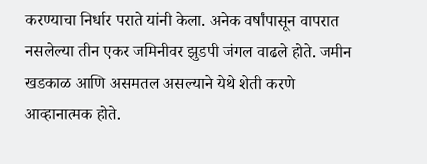करण्याचा निर्धार पराते यांनी केला. अनेक वर्षांपासून वापरात नसलेल्या तीन एकर जमिनीवर झुडपी जंगल वाढले होते. जमीन खडकाळ आणि असमतल असल्याने येथे शेती करणे आव्हानात्मक होते.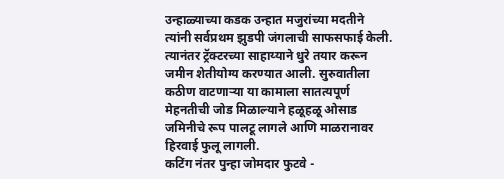उन्हाळ्याच्या कडक उन्हात मजुरांच्या मदतीने त्यांनी सर्वप्रथम झुडपी जंगलाची साफसफाई केली. त्यानंतर ट्रॅक्टरच्या साहाय्याने धुरे तयार करून जमीन शेतीयोग्य करण्यात आली. सुरुवातीला कठीण वाटणाऱ्या या कामाला सातत्यपूर्ण मेहनतीची जोड मिळाल्याने हळूहळू ओसाड जमिनीचे रूप पालटू लागले आणि माळरानावर हिरवाई फुलू लागली.
कटिंग नंतर पुन्हा जोमदार फुटवे -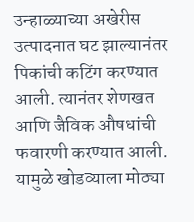उन्हाळ्याच्या अखेरीस उत्पादनात घट झाल्यानंतर पिकांची कटिंग करण्यात आली. त्यानंतर शेणखत आणि जैविक औषधांची फवारणी करण्यात आली. यामुळे खोडव्याला मोठ्या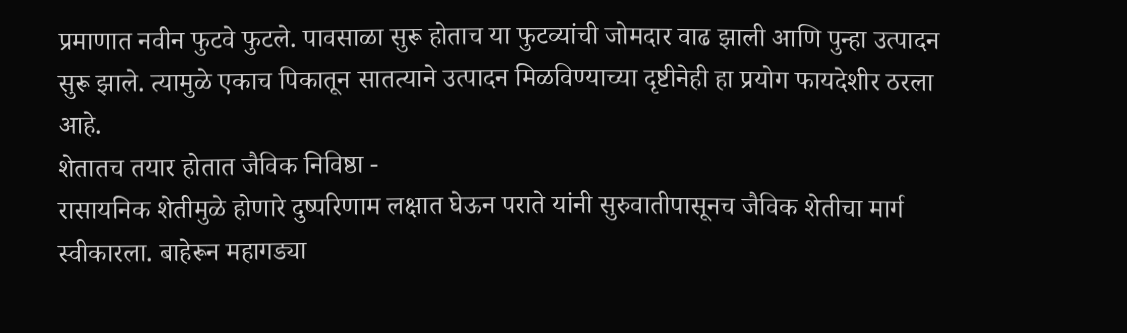प्रमाणात नवीन फुटवे फुटले. पावसाळा सुरू होताच या फुटव्यांची जोमदार वाढ झाली आणि पुन्हा उत्पादन सुरू झाले. त्यामुळे एकाच पिकातून सातत्याने उत्पादन मिळविण्याच्या दृष्टीनेही हा प्रयोग फायदेशीर ठरला आहे.
शेतातच तयार होतात जैविक निविष्ठा -
रासायनिक शेतीमुळे होणारे दुष्परिणाम लक्षात घेऊन पराते यांनी सुरुवातीपासूनच जैविक शेतीचा मार्ग स्वीकारला. बाहेरून महागड्या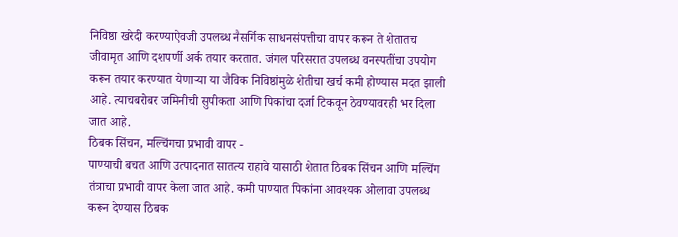निविष्ठा खरेदी करण्याऐवजी उपलब्ध नैसर्गिक साधनसंपत्तीचा वापर करून ते शेतातच जीवामृत आणि दशपर्णी अर्क तयार करतात. जंगल परिसरात उपलब्ध वनस्पतींचा उपयोग करून तयार करण्यात येणाऱ्या या जैविक निविष्ठांमुळे शेतीचा खर्च कमी होण्यास मदत झाली आहे. त्याचबरोबर जमिनीची सुपीकता आणि पिकांचा दर्जा टिकवून ठेवण्यावरही भर दिला जात आहे.
ठिबक सिंचन, मल्चिंगचा प्रभावी वापर -
पाण्याची बचत आणि उत्पादनात सातत्य राहावे यासाठी शेतात ठिबक सिंचन आणि मल्चिंग तंत्राचा प्रभावी वापर केला जात आहे. कमी पाण्यात पिकांना आवश्यक ओलावा उपलब्ध करून देण्यास ठिबक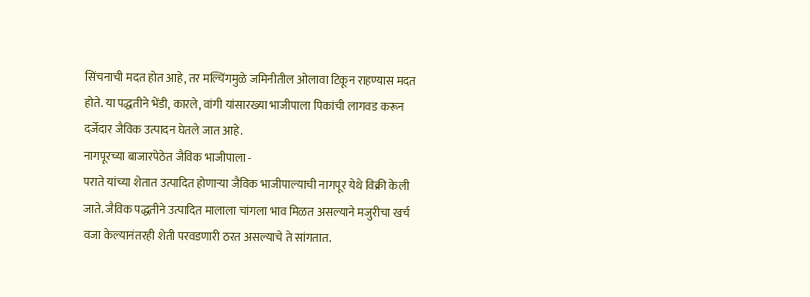सिंचनाची मदत होत आहे, तर मल्चिंगमुळे जमिनीतील ओलावा टिकून राहण्यास मदत होते. या पद्धतीने भेंडी, कारले, वांगी यांसारख्या भाजीपाला पिकांची लागवड करून दर्जेदार जैविक उत्पादन घेतले जात आहे.
नागपूरच्या बाजारपेठेत जैविक भाजीपाला -
पराते यांच्या शेतात उत्पादित होणाऱ्या जैविक भाजीपाल्याची नागपूर येथे विक्री केली जाते. जैविक पद्धतीने उत्पादित मालाला चांगला भाव मिळत असल्याने मजुरीचा खर्च वजा केल्यानंतरही शेती परवडणारी ठरत असल्याचे ते सांगतात.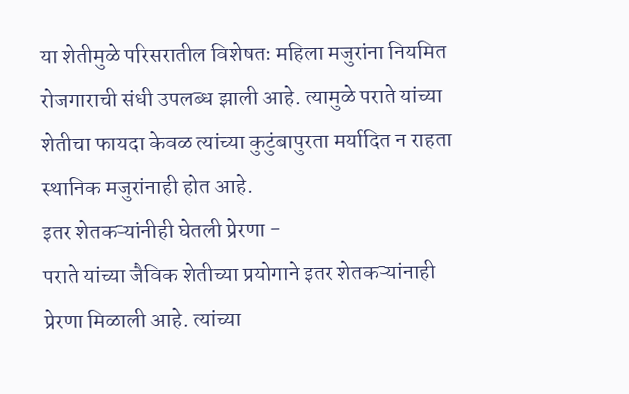या शेतीमुळे परिसरातील विशेषतः महिला मजुरांना नियमित रोजगाराची संधी उपलब्ध झाली आहे. त्यामुळे पराते यांच्या शेतीचा फायदा केवळ त्यांच्या कुटुंबापुरता मर्यादित न राहता स्थानिक मजुरांनाही होत आहे.
इतर शेतकऱ्यांनीही घेतली प्रेरणा -
पराते यांच्या जैविक शेतीच्या प्रयोगाने इतर शेतकऱ्यांनाही प्रेरणा मिळाली आहे. त्यांच्या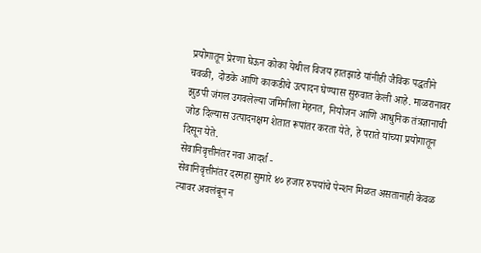प्रयोगातून प्रेरणा घेऊन कोका येथील विजय हातझाडे यांनीही जैविक पद्धतीने चवळी, दोडके आणि काकडीचे उत्पादन घेण्यास सुरुवात केली आहे. माळरानावर झुडपी जंगल उगवलेल्या जमिनीला मेहनत, नियोजन आणि आधुनिक तंत्रज्ञानाची जोड दिल्यास उत्पादनक्षम शेतात रूपांतर करता येते, हे पराते यांच्या प्रयोगातून दिसून येते.
सेवानिवृत्तीनंतर नवा आदर्श -
सेवानिवृत्तीनंतर दरमहा सुमारे ४० हजार रुपयांचे पेन्शन मिळत असतानाही केवळ त्यावर अवलंबून न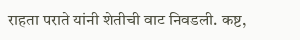राहता पराते यांनी शेतीची वाट निवडली. कष्ट,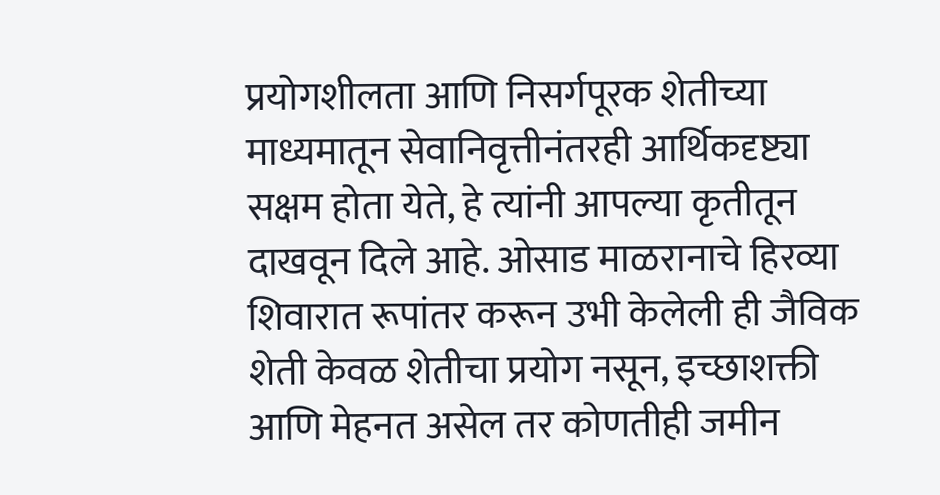प्रयोगशीलता आणि निसर्गपूरक शेतीच्या माध्यमातून सेवानिवृत्तीनंतरही आर्थिकदृष्ट्या सक्षम होता येते, हे त्यांनी आपल्या कृतीतून दाखवून दिले आहे. ओसाड माळरानाचे हिरव्या शिवारात रूपांतर करून उभी केलेली ही जैविक शेती केवळ शेतीचा प्रयोग नसून, इच्छाशक्ती आणि मेहनत असेल तर कोणतीही जमीन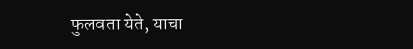फुलवता येते, याचा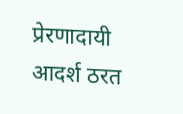प्रेरणादायी आदर्श ठरत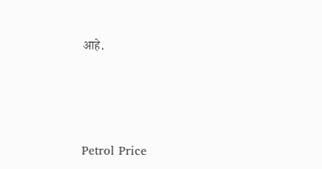आहे.




Petrol Price